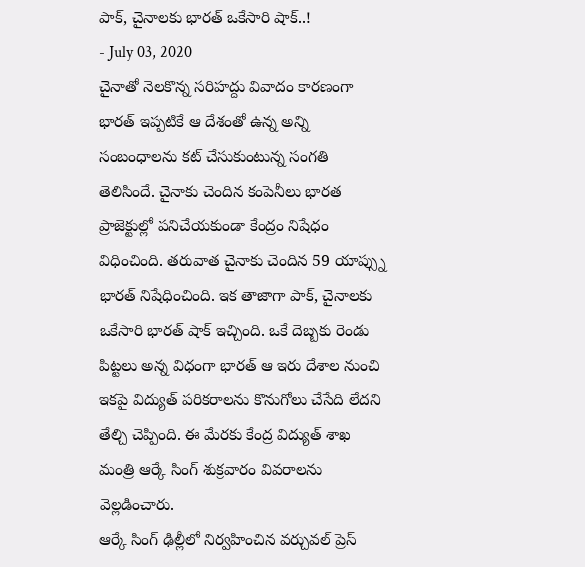పాక్, చైనాలకు భారత్ ఒకేసారి షాక్..!
- July 03, 2020
చైనాతో నెలకొన్న సరిహద్దు వివాదం కారణంగా భారత్ ఇప్పటికే ఆ దేశంతో ఉన్న అన్ని సంబంధాలను కట్ చేసుకుంటున్న సంగతి తెలిసిందే. చైనాకు చెందిన కంపెనీలు భారత ప్రాజెక్టుల్లో పనిచేయకుండా కేంద్రం నిషేధం విధించింది. తరువాత చైనాకు చెందిన 59 యాప్స్ను భారత్ నిషేధించింది. ఇక తాజాగా పాక్, చైనాలకు ఒకేసారి భారత్ షాక్ ఇచ్చింది. ఒకే దెబ్బకు రెండు పిట్టలు అన్న విధంగా భారత్ ఆ ఇరు దేశాల నుంచి ఇకపై విద్యుత్ పరికరాలను కొనుగోలు చేసేది లేదని తేల్చి చెప్పింది. ఈ మేరకు కేంద్ర విద్యుత్ శాఖ మంత్రి ఆర్కే సింగ్ శుక్రవారం వివరాలను వెల్లడించారు.
ఆర్కే సింగ్ ఢిల్లీలో నిర్వహించిన వర్చువల్ ప్రెస్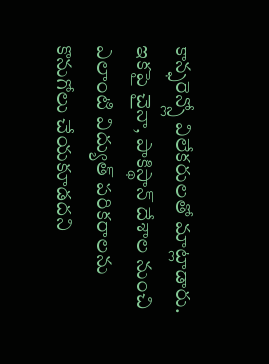కాన్ఫరెన్స్లో విలేకరులతో మాట్లాడారు. ఇకపై చైనా, పాకిస్థాన్ దేశాల నుంచి ఎలాంటి విద్యుత్ పరికరాలను కొనుగోలు చేయకూడదని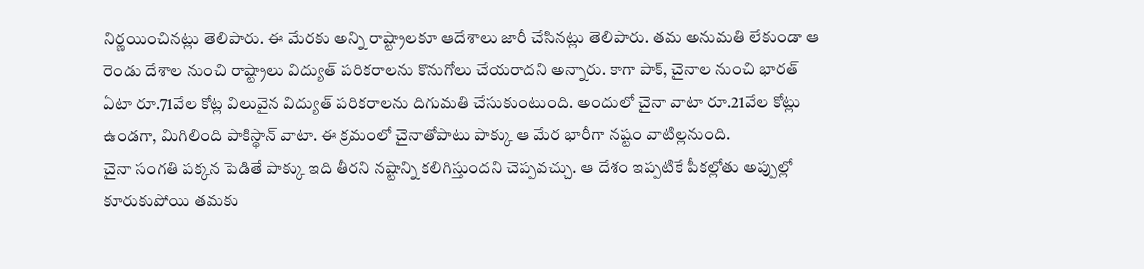నిర్ణయించినట్లు తెలిపారు. ఈ మేరకు అన్ని రాష్ట్రాలకూ ఆదేశాలు జారీ చేసినట్లు తెలిపారు. తమ అనుమతి లేకుండా ఆ రెండు దేశాల నుంచి రాష్ట్రాలు విద్యుత్ పరికరాలను కొనుగోలు చేయరాదని అన్నారు. కాగా పాక్, చైనాల నుంచి భారత్ ఏటా రూ.71వేల కోట్ల విలువైన విద్యుత్ పరికరాలను దిగుమతి చేసుకుంటుంది. అందులో చైనా వాటా రూ.21వేల కోట్లు ఉండగా, మిగిలింది పాకిస్థాన్ వాటా. ఈ క్రమంలో చైనాతోపాటు పాక్కు ఆ మేర భారీగా నష్టం వాటిల్లనుంది.
చైనా సంగతి పక్కన పెడితే పాక్కు ఇది తీరని నష్టాన్ని కలిగిస్తుందని చెప్పవచ్చు. ఆ దేశం ఇప్పటికే పీకల్లోతు అప్పుల్లో కూరుకుపోయి తమకు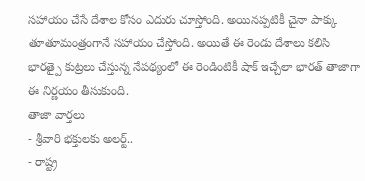సహాయం చేసే దేశాల కోసం ఎదురు చూస్తోంది. అయినప్పటికీ చైనా పాక్కు తూతూమంత్రంగానే సహాయం చేస్తోంది. అయితే ఈ రెండు దేశాలు కలిసి భారత్పై కుట్రలు చేస్తున్న నేపథ్యంలో ఈ రెండింటికీ షాక్ ఇచ్చేలా భారత్ తాజాగా ఈ నిర్ణయం తీసుకుంది.
తాజా వార్తలు
- శ్రీవారి భక్తులకు అలర్ట్..
- రాష్ట్ర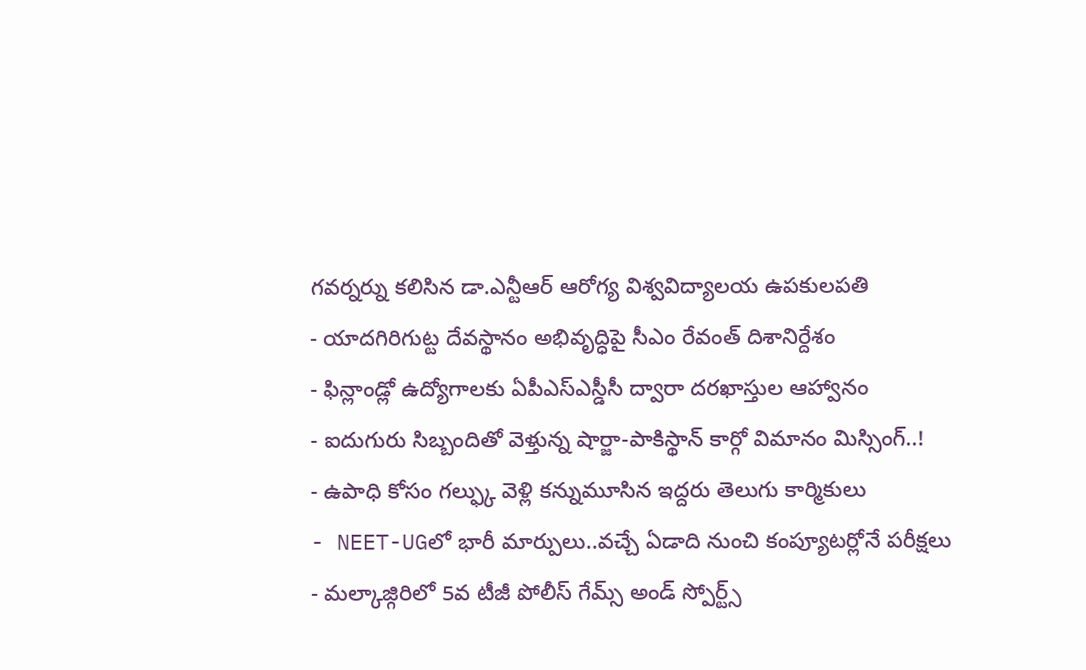గవర్నర్ను కలిసిన డా.ఎన్టీఆర్ ఆరోగ్య విశ్వవిద్యాలయ ఉపకులపతి
- యాదగిరిగుట్ట దేవస్థానం అభివృద్ధిపై సీఎం రేవంత్ దిశానిర్దేశం
- ఫిన్లాండ్లో ఉద్యోగాలకు ఏపీఎస్ఎస్డీసీ ద్వారా దరఖాస్తుల ఆహ్వానం
- ఐదుగురు సిబ్బందితో వెళ్తున్న షార్జా-పాకిస్థాన్ కార్గో విమానం మిస్సింగ్..!
- ఉపాధి కోసం గల్ఫ్కు వెళ్లి కన్నుమూసిన ఇద్దరు తెలుగు కార్మికులు
- NEET-UGలో భారీ మార్పులు..వచ్చే ఏడాది నుంచి కంప్యూటర్లోనే పరీక్షలు
- మల్కాజ్గిరిలో 5వ టీజీ పోలీస్ గేమ్స్ అండ్ స్పోర్ట్స్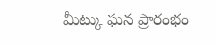మీట్కు ఘన ప్రారంభం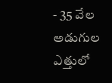- 35 వేల అడుగుల ఎత్తులో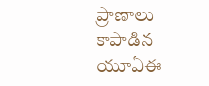ప్రాణాలు కాపాడిన యూఏఈ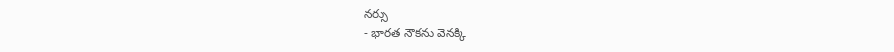నర్సు
- భారత నౌకను వెనక్కి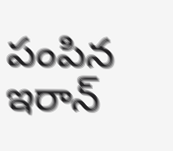పంపిన ఇరాన్